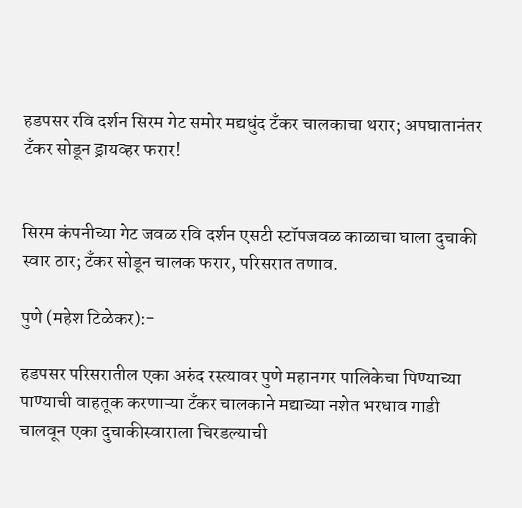हडपसर रवि दर्शन सिरम गेट समोर मद्यधुंद टँकर चालकाचा थरार; अपघातानंतर टँकर सोडून ड्रायव्हर फरार!


सिरम कंपनीच्या गेट जवळ रवि दर्शन एसटी स्टॉपजवळ काळाचा घाला दुचाकी स्वार ठार; टँकर सोडून चालक फरार, परिसरात तणाव.

पुणे (महेश टिळेकर):-

हडपसर परिसरातील एका अरुंद रस्त्यावर पुणे महानगर पालिकेचा पिण्याच्या पाण्याची वाहतूक करणाऱ्या टँकर चालकाने मद्याच्या नशेत भरधाव गाडी चालवून एका दुचाकीस्वाराला चिरडल्याची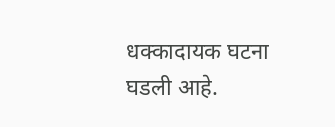धक्कादायक घटना घडली आहे.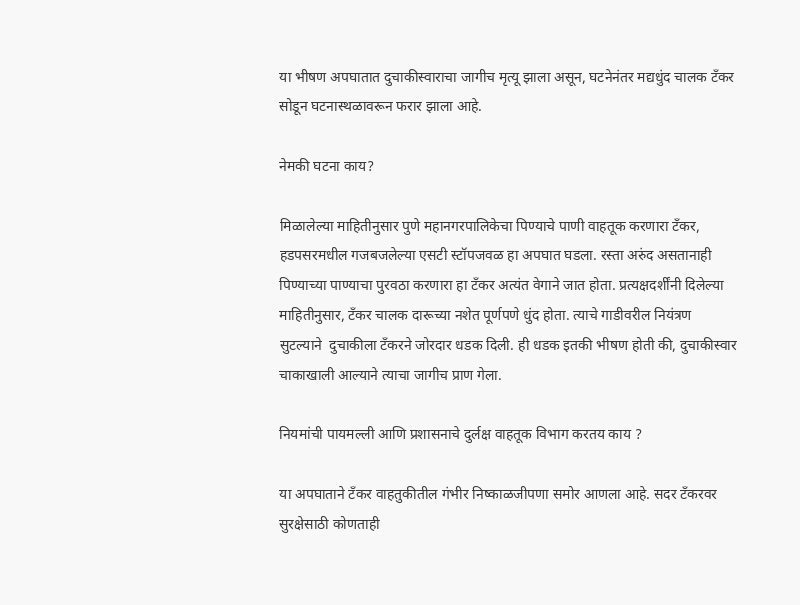या भीषण अपघातात दुचाकीस्वाराचा जागीच मृत्यू झाला असून, घटनेनंतर मद्यधुंद चालक टँकर सोडून घटनास्थळावरून फरार झाला आहे.

नेमकी घटना काय?

मिळालेल्या माहितीनुसार पुणे महानगरपालिकेचा पिण्याचे पाणी वाहतूक करणारा टँकर, हडपसरमधील गजबजलेल्या एसटी स्टॉपजवळ हा अपघात घडला. रस्ता अरुंद असतानाही पिण्याच्या पाण्याचा पुरवठा करणारा हा टँकर अत्यंत वेगाने जात होता. प्रत्यक्षदर्शींनी दिलेल्या माहितीनुसार, टँकर चालक दारूच्या नशेत पूर्णपणे धुंद होता. त्याचे गाडीवरील नियंत्रण सुटल्याने  दुचाकीला टँकरने जोरदार धडक दिली. ही धडक इतकी भीषण होती की, दुचाकीस्वार चाकाखाली आल्याने त्याचा जागीच प्राण गेला.

नियमांची पायमल्ली आणि प्रशासनाचे दुर्लक्ष वाहतूक विभाग करतय काय ?

या अपघाताने टँकर वाहतुकीतील गंभीर निष्काळजीपणा समोर आणला आहे. सदर टँकरवर सुरक्षेसाठी कोणताही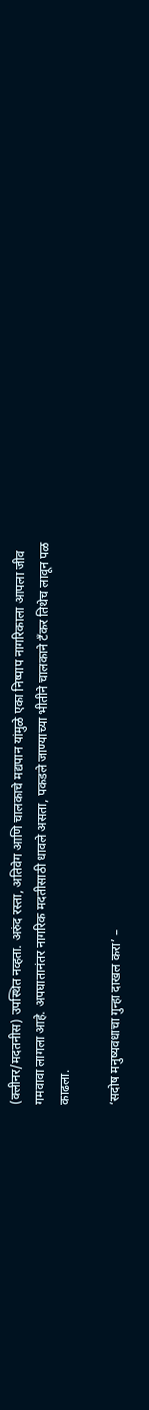(क्लीनर/मदतनीस) उपस्थित नव्हता. अरुंद रस्ता, अतिवेग आणि चालकाचे मद्यपान यांमुळे एका निष्पाप नागरिकाला आपला जीव गमवावा लागला आहे. अपघातानंतर नागरिक मदतीसाठी धावले असता, पकडले जाण्याच्या भीतीने चालकाने टँकर तिथेच लावून पळ काढला.

‘सदोष मनुष्यवधाचा गुन्हा दाखल करा’ –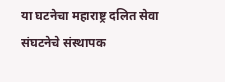या घटनेचा महाराष्ट्र दलित सेवा संघटनेचे संस्थापक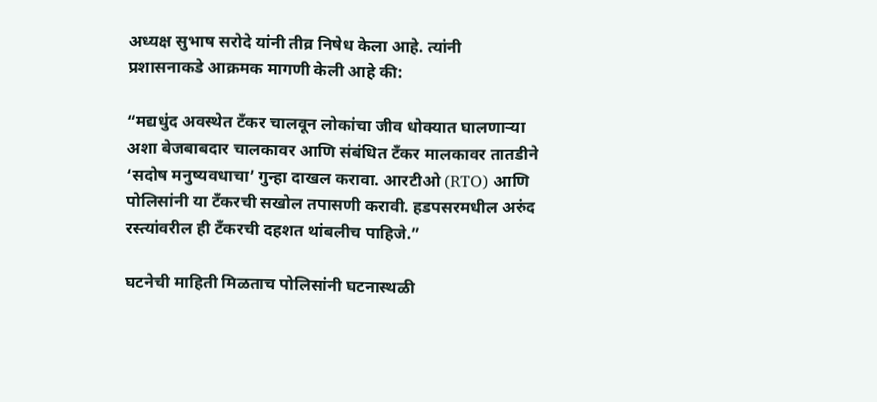अध्यक्ष सुभाष सरोदे यांनी तीव्र निषेध केला आहे. त्यांनी प्रशासनाकडे आक्रमक मागणी केली आहे की:

“मद्यधुंद अवस्थेत टँकर चालवून लोकांचा जीव धोक्यात घालणाऱ्या अशा बेजबाबदार चालकावर आणि संबंधित टँकर मालकावर तातडीने ‘सदोष मनुष्यवधाचा’ गुन्हा दाखल करावा. आरटीओ (RTO) आणि पोलिसांनी या टँकरची सखोल तपासणी करावी. हडपसरमधील अरुंद रस्त्यांवरील ही टँकरची दहशत थांबलीच पाहिजे.”

घटनेची माहिती मिळताच पोलिसांनी घटनास्थळी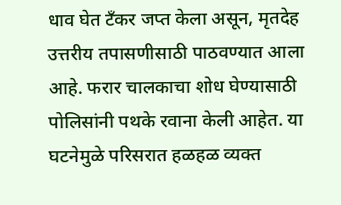धाव घेत टँकर जप्त केला असून, मृतदेह उत्तरीय तपासणीसाठी पाठवण्यात आला आहे. फरार चालकाचा शोध घेण्यासाठी पोलिसांनी पथके रवाना केली आहेत. या घटनेमुळे परिसरात हळहळ व्यक्त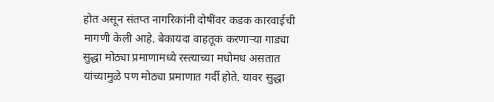होत असून संतप्त नागरिकांनी दोषींवर कडक कारवाईची मागणी केली आहे. बेकायदा वाहतूक करणाऱ्या गाड्या सुद्धा मोठ्या प्रमाणामध्ये रस्त्याच्या मधोमध असतात यांच्यामुळे पण मोठ्या प्रमाणात गर्दी होते. यावर सुद्धा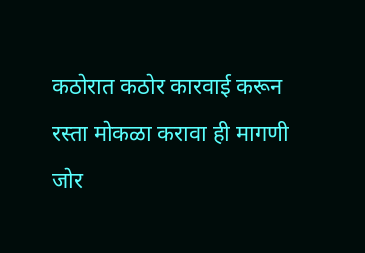कठोरात कठोर कारवाई करून रस्ता मोकळा करावा ही मागणी जोर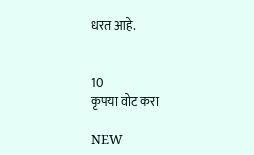धरत आहे.


10
कृपया वोट करा

NEW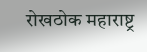रोखठोक महाराष्ट्र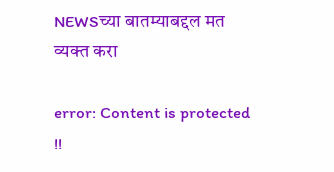NEWSच्या बातम्याबद्दल मत व्यक्त करा

error: Content is protected !!